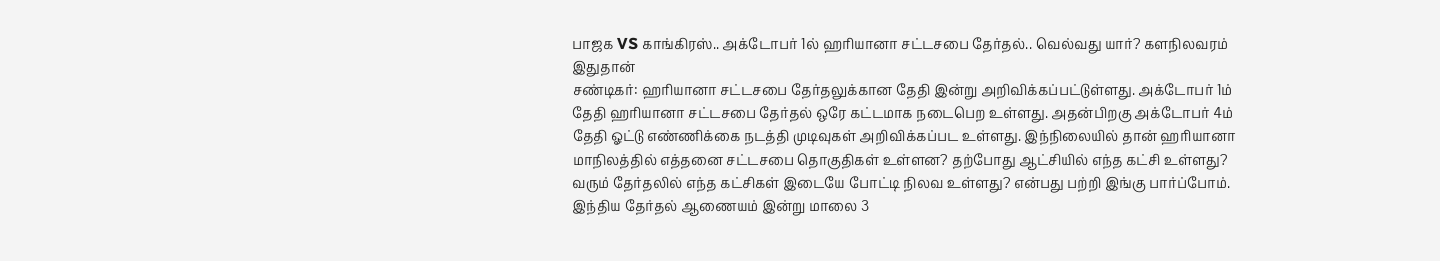பாஜக VS காங்கிரஸ்.. அக்டோபர் 1ல் ஹரியானா சட்டசபை தேர்தல்.. வெல்வது யார்? களநிலவரம் இதுதான்
சண்டிகர்: ஹரியானா சட்டசபை தேர்தலுக்கான தேதி இன்று அறிவிக்கப்பட்டுள்ளது. அக்டோபர் 1ம் தேதி ஹரியானா சட்டசபை தேர்தல் ஒரே கட்டமாக நடைபெற உள்ளது. அதன்பிறகு அக்டோபர் 4ம் தேதி ஓட்டு எண்ணிக்கை நடத்தி முடிவுகள் அறிவிக்கப்பட உள்ளது. இந்நிலையில் தான் ஹரியானா மாநிலத்தில் எத்தனை சட்டசபை தொகுதிகள் உள்ளன? தற்போது ஆட்சியில் எந்த கட்சி உள்ளது? வரும் தேர்தலில் எந்த கட்சிகள் இடையே போட்டி நிலவ உள்ளது? என்பது பற்றி இங்கு பார்ப்போம்.
இந்திய தேர்தல் ஆணையம் இன்று மாலை 3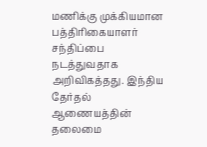மணிக்கு முக்கியமான பத்திரிகையாளர் சந்திப்பை நடத்துவதாக அறிவிகத்தது. இந்திய தேர்தல் ஆணையத்தின் தலைமை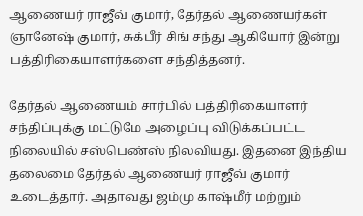ஆணையர் ராஜீவ் குமார், தேர்தல் ஆணையர்கள் ஞானேஷ் குமார், சுக்பீர் சிங் சந்து ஆகியோர் இன்று பத்திரிகையாளர்களை சந்தித்தனர்.

தேர்தல் ஆணையம் சார்பில் பத்திரிகையாளர் சந்திப்புக்கு மட்டுமே அழைப்பு விடுக்கப்பட்ட நிலையில் சஸ்பெண்ஸ் நிலவியது. இதனை இந்திய தலைமை தேர்தல் ஆணையர் ராஜீவ் குமார் உடைத்தார். அதாவது ஜம்மு காஷ்மீர் மற்றும்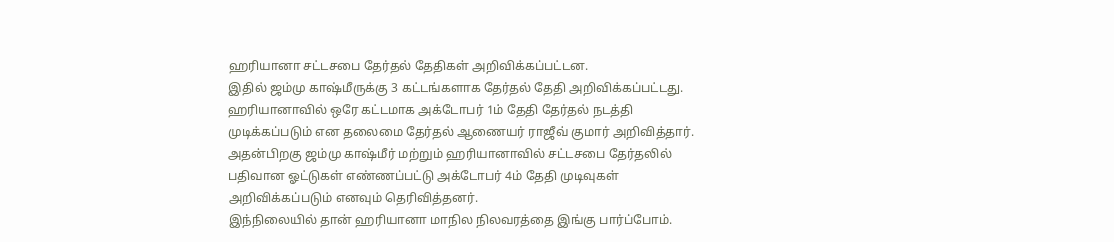ஹரியானா சட்டசபை தேர்தல் தேதிகள் அறிவிக்கப்பட்டன.
இதில் ஜம்மு காஷ்மீருக்கு 3 கட்டங்களாக தேர்தல் தேதி அறிவிக்கப்பட்டது. ஹரியானாவில் ஒரே கட்டமாக அக்டோபர் 1ம் தேதி தேர்தல் நடத்தி முடிக்கப்படும் என தலைமை தேர்தல் ஆணையர் ராஜீவ் குமார் அறிவித்தார். அதன்பிறகு ஜம்மு காஷ்மீர் மற்றும் ஹரியானாவில் சட்டசபை தேர்தலில் பதிவான ஓட்டுகள் எண்ணப்பட்டு அக்டோபர் 4ம் தேதி முடிவுகள் அறிவிக்கப்படும் எனவும் தெரிவித்தனர்.
இந்நிலையில் தான் ஹரியானா மாநில நிலவரத்தை இங்கு பார்ப்போம்.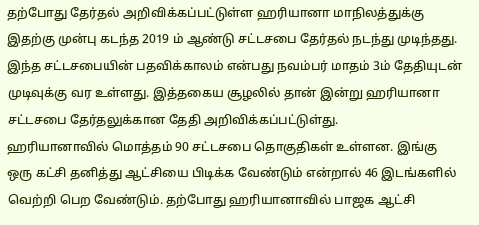தற்போது தேர்தல் அறிவிக்கப்பட்டுள்ள ஹரியானா மாநிலத்துக்கு இதற்கு முன்பு கடந்த 2019 ம் ஆண்டு சட்டசபை தேர்தல் நடந்து முடிந்தது. இந்த சட்டசபையின் பதவிக்காலம் என்பது நவம்பர் மாதம் 3ம் தேதியுடன் முடிவுக்கு வர உள்ளது. இத்தகைய சூழலில் தான் இன்று ஹரியானா சட்டசபை தேர்தலுக்கான தேதி அறிவிக்கப்பட்டுள்து.
ஹரியானாவில் மொத்தம் 90 சட்டசபை தொகுதிகள் உள்ளன. இங்கு ஒரு கட்சி தனித்து ஆட்சியை பிடிக்க வேண்டும் என்றால் 46 இடங்களில் வெற்றி பெற வேண்டும். தற்போது ஹரியானாவில் பாஜக ஆட்சி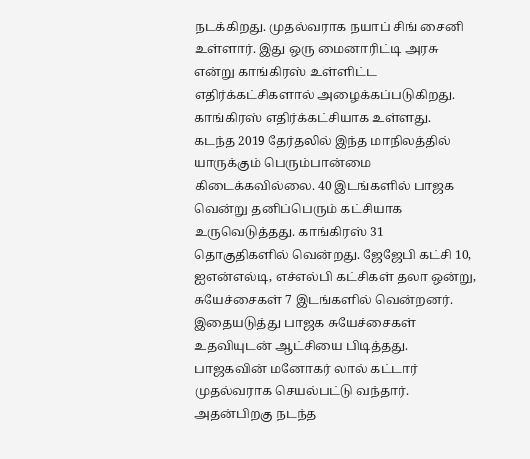நடக்கிறது. முதல்வராக நயாப் சிங் சைனி உள்ளார். இது ஒரு மைனாரிட்டி அரசு என்று காங்கிரஸ் உள்ளிட்ட எதிர்க்கட்சிகளால் அழைக்கப்படுகிறது. காங்கிரஸ் எதிர்க்கட்சியாக உள்ளது.
கடந்த 2019 தேர்தலில் இந்த மாநிலத்தில் யாருக்கும் பெரும்பான்மை கிடைக்கவில்லை. 40 இடங்களில் பாஜக வென்று தனிப்பெரும் கட்சியாக உருவெடுத்தது. காங்கிரஸ் 31 தொகுதிகளில் வென்றது. ஜேஜேபி கட்சி 10, ஐஎன்எல்டி, எச்எல்பி கட்சிகள் தலா ஒன்று, சுயேச்சைகள் 7 இடங்களில் வென்றனர். இதையடுத்து பாஜக சுயேச்சைகள் உதவியுடன் ஆட்சியை பிடித்தது. பாஜகவின் மனோகர் லால் கட்டார் முதல்வராக செயல்பட்டு வந்தார்.
அதன்பிறகு நடந்த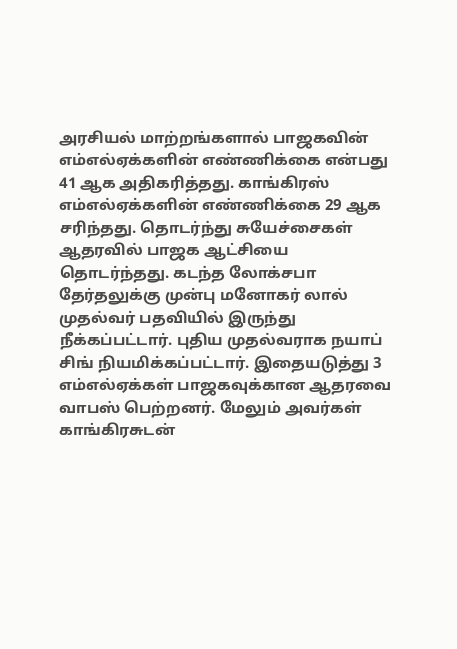அரசியல் மாற்றங்களால் பாஜகவின் எம்எல்ஏக்களின் எண்ணிக்கை என்பது 41 ஆக அதிகரித்தது. காங்கிரஸ் எம்எல்ஏக்களின் எண்ணிக்கை 29 ஆக சரிந்தது. தொடர்ந்து சுயேச்சைகள் ஆதரவில் பாஜக ஆட்சியை தொடர்ந்தது. கடந்த லோக்சபா தேர்தலுக்கு முன்பு மனோகர் லால் முதல்வர் பதவியில் இருந்து நீக்கப்பட்டார். புதிய முதல்வராக நயாப் சிங் நியமிக்கப்பட்டார். இதையடுத்து 3 எம்எல்ஏக்கள் பாஜகவுக்கான ஆதரவை வாபஸ் பெற்றனர். மேலும் அவர்கள் காங்கிரசுடன்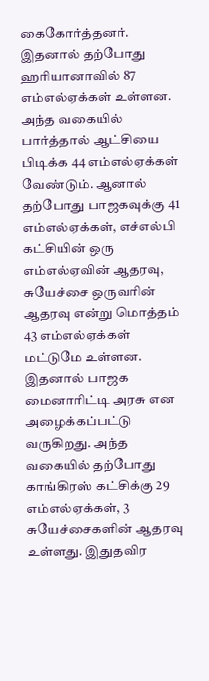கைகோர்த்தனர்.
இதனால் தற்போது ஹரியானாவில் 87 எம்எல்ஏக்கள் உள்ளன. அந்த வகையில் பார்த்தால் ஆட்சியை பிடிக்க 44 எம்எல்ஏக்கள் வேண்டும். ஆனால் தற்போது பாஜகவுக்கு 41 எம்எல்ஏக்கள், எச்எல்பி கட்சியின் ஒரு எம்எல்ஏவின் ஆதரவு, சுயேச்சை ஒருவரின் ஆதரவு என்று மொத்தம் 43 எம்எல்ஏக்கள் மட்டுமே உள்ளன. இதனால் பாஜக மைனாரிட்டி அரசு என அழைக்கப்பட்டு வருகிறது. அந்த வகையில் தற்போது காங்கிரஸ் கட்சிக்கு 29 எம்எல்ஏக்கள், 3 சுயேச்சைகளின் ஆதரவு உள்ளது. இதுதவிர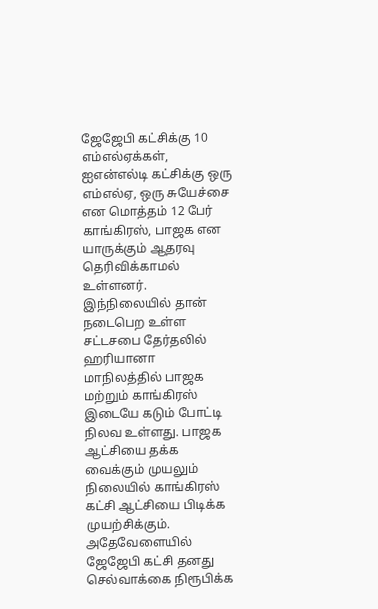ஜேஜேபி கட்சிக்கு 10 எம்எல்ஏக்கள், ஐஎன்எல்டி கட்சிக்கு ஒரு எம்எல்ஏ, ஒரு சுயேச்சை என மொத்தம் 12 பேர் காங்கிரஸ், பாஜக என யாருக்கும் ஆதரவு தெரிவிக்காமல் உள்ளனர்.
இந்நிலையில் தான் நடைபெற உள்ள சட்டசபை தேர்தலில் ஹரியானா மாநிலத்தில் பாஜக மற்றும் காங்கிரஸ் இடையே கடும் போட்டி நிலவ உள்ளது. பாஜக ஆட்சியை தக்க வைக்கும் முயலும் நிலையில் காங்கிரஸ் கட்சி ஆட்சியை பிடிக்க முயற்சிக்கும். அதேவேளையில் ஜேஜேபி கட்சி தனது செல்வாக்கை நிரூபிக்க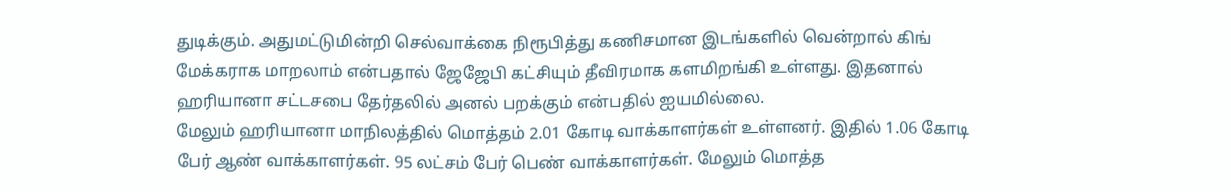துடிக்கும். அதுமட்டுமின்றி செல்வாக்கை நிரூபித்து கணிசமான இடங்களில் வென்றால் கிங் மேக்கராக மாறலாம் என்பதால் ஜேஜேபி கட்சியும் தீவிரமாக களமிறங்கி உள்ளது. இதனால் ஹரியானா சட்டசபை தேர்தலில் அனல் பறக்கும் என்பதில் ஐயமில்லை.
மேலும் ஹரியானா மாநிலத்தில் மொத்தம் 2.01 கோடி வாக்காளர்கள் உள்ளனர். இதில் 1.06 கோடி பேர் ஆண் வாக்காளர்கள். 95 லட்சம் பேர் பெண் வாக்காளர்கள். மேலும் மொத்த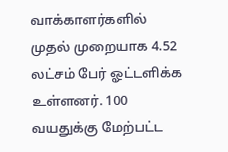வாக்காளர்களில் முதல் முறையாக 4.52 லட்சம் பேர் ஓட்டளிக்க உள்ளனர். 100 வயதுக்கு மேற்பட்ட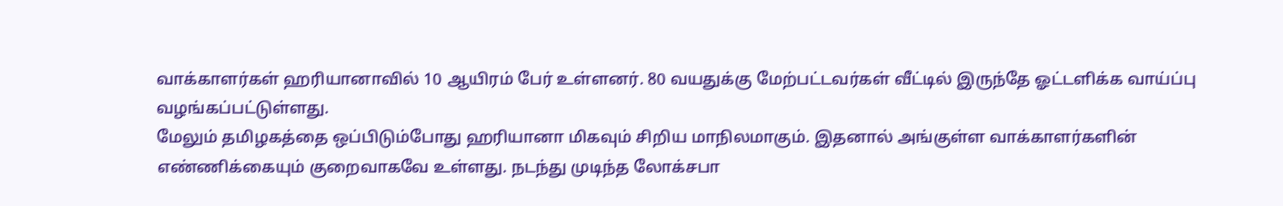வாக்காளர்கள் ஹரியானாவில் 10 ஆயிரம் பேர் உள்ளனர். 80 வயதுக்கு மேற்பட்டவர்கள் வீட்டில் இருந்தே ஓட்டளிக்க வாய்ப்பு வழங்கப்பட்டுள்ளது.
மேலும் தமிழகத்தை ஒப்பிடும்போது ஹரியானா மிகவும் சிறிய மாநிலமாகும். இதனால் அங்குள்ள வாக்காளர்களின் எண்ணிக்கையும் குறைவாகவே உள்ளது. நடந்து முடிந்த லோக்சபா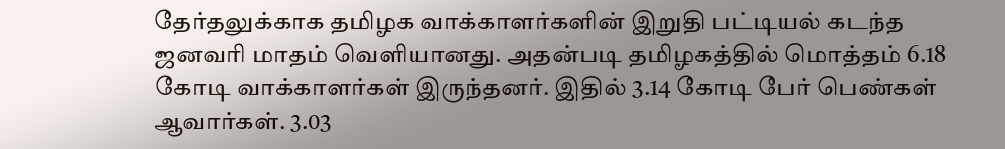தேர்தலுக்காக தமிழக வாக்காளர்களின் இறுதி பட்டியல் கடந்த ஜனவரி மாதம் வெளியானது. அதன்படி தமிழகத்தில் மொத்தம் 6.18 கோடி வாக்காளர்கள் இருந்தனர். இதில் 3.14 கோடி பேர் பெண்கள் ஆவார்கள். 3.03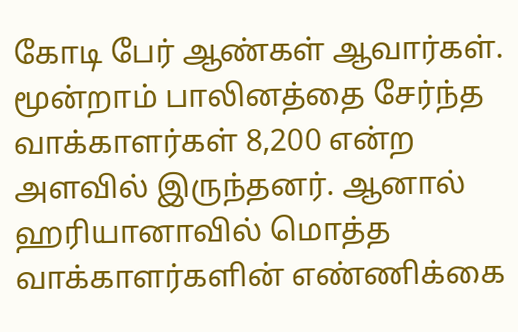கோடி பேர் ஆண்கள் ஆவார்கள். மூன்றாம் பாலினத்தை சேர்ந்த வாக்காளர்கள் 8,200 என்ற அளவில் இருந்தனர். ஆனால் ஹரியானாவில் மொத்த வாக்காளர்களின் எண்ணிக்கை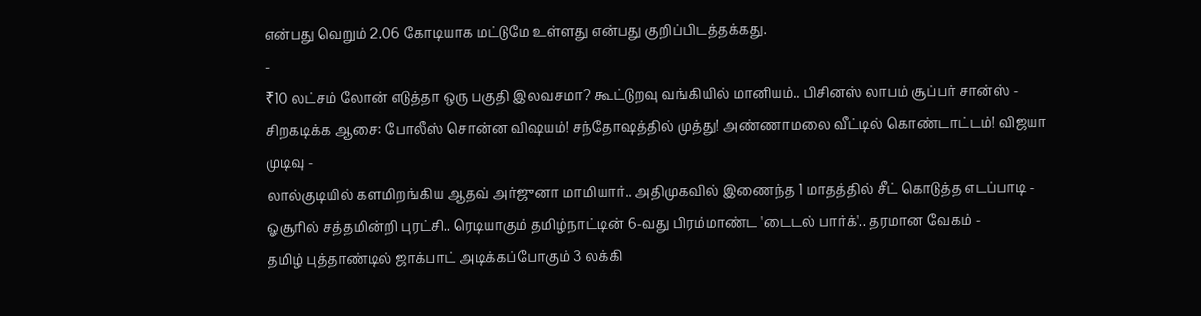என்பது வெறும் 2.06 கோடியாக மட்டுமே உள்ளது என்பது குறிப்பிடத்தக்கது.
-
₹10 லட்சம் லோன் எடுத்தா ஒரு பகுதி இலவசமா? கூட்டுறவு வங்கியில் மானியம்.. பிசினஸ் லாபம் சூப்பர் சான்ஸ் -
சிறகடிக்க ஆசை: போலீஸ் சொன்ன விஷயம்! சந்தோஷத்தில் முத்து! அண்ணாமலை வீட்டில் கொண்டாட்டம்! விஜயா முடிவு -
லால்குடியில் களமிறங்கிய ஆதவ் அர்ஜுனா மாமியார்.. அதிமுகவில் இணைந்த 1 மாதத்தில் சீட் கொடுத்த எடப்பாடி -
ஓசூரில் சத்தமின்றி புரட்சி.. ரெடியாகும் தமிழ்நாட்டின் 6-வது பிரம்மாண்ட 'டைடல் பார்க்'.. தரமான வேகம் -
தமிழ் புத்தாண்டில் ஜாக்பாட் அடிக்கப்போகும் 3 லக்கி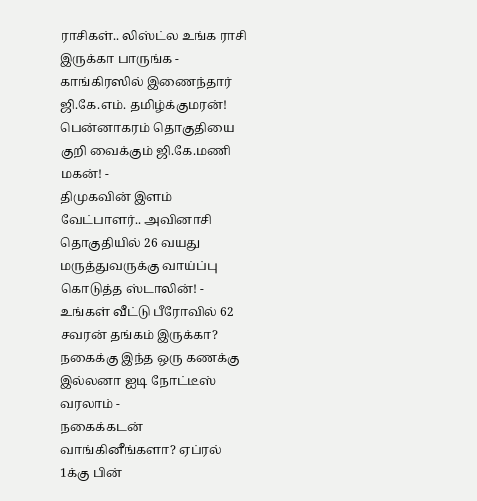ராசிகள்.. லிஸ்ட்ல உங்க ராசி இருக்கா பாருங்க -
காங்கிரஸில் இணைந்தார் ஜி.கே.எம். தமிழ்க்குமரன்! பென்னாகரம் தொகுதியை குறி வைக்கும் ஜி.கே.மணி மகன்! -
திமுகவின் இளம் வேட்பாளர்.. அவினாசி தொகுதியில் 26 வயது மருத்துவருக்கு வாய்ப்பு கொடுத்த ஸ்டாலின்! -
உங்கள் வீட்டு பீரோவில் 62 சவரன் தங்கம் இருக்கா? நகைக்கு இந்த ஒரு கணக்கு இல்லனா ஐடி நோட்டீஸ் வரலாம் -
நகைக்கடன் வாங்கினீங்களா? ஏப்ரல் 1க்கு பின்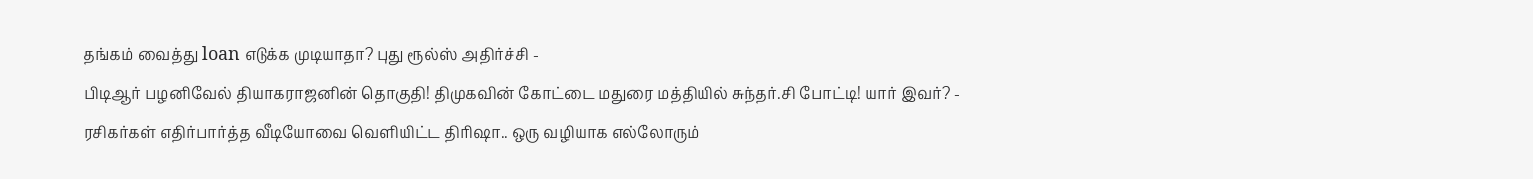தங்கம் வைத்து loan எடுக்க முடியாதா? புது ரூல்ஸ் அதிர்ச்சி -
பிடிஆர் பழனிவேல் தியாகராஜனின் தொகுதி! திமுகவின் கோட்டை மதுரை மத்தியில் சுந்தர்.சி போட்டி! யார் இவர்? -
ரசிகர்கள் எதிர்பார்த்த வீடியோவை வெளியிட்ட திரிஷா.. ஒரு வழியாக எல்லோரும்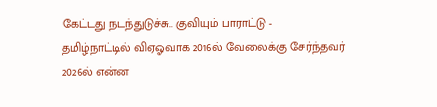கேட்டது நடந்துடுச்சு.. குவியும் பாராட்டு -
தமிழ்நாட்டில் விஏஓவாக 2016ல் வேலைக்கு சேர்ந்தவர் 2026ல் என்ன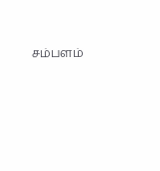சம்பளம்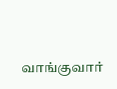வாங்குவார்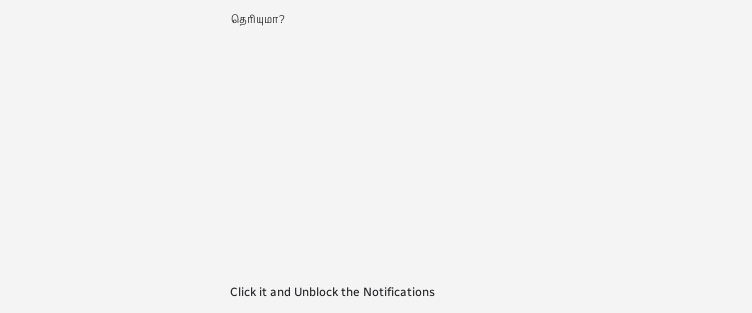தெரியுமா?












Click it and Unblock the Notifications